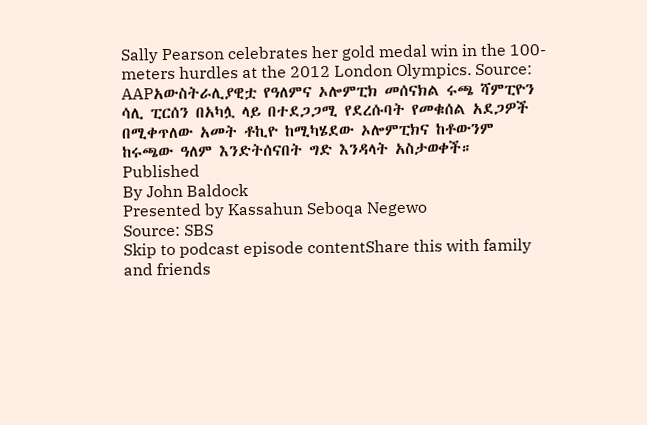Sally Pearson celebrates her gold medal win in the 100-meters hurdles at the 2012 London Olympics. Source: AAPአውስትራሊያዊቷ የዓለምና ኦሎምፒክ መሰናክል ሩጫ ሻምፒዮን ሳሊ ፒርሰን በአካሏ ላይ በተደጋጋሚ የደረሱባት የመቁሰል አደጋዎች በሚቀጥለው አመት ቶኪዮ ከሚካሄደው ኦሎምፒክና ከቶውንም ከሩጫው ዓለም እንድትሰናበት ግድ እንዳላት አስታወቀች።
Published
By John Baldock
Presented by Kassahun Seboqa Negewo
Source: SBS
Skip to podcast episode contentShare this with family and friends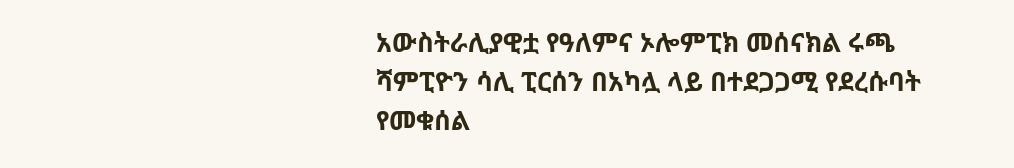አውስትራሊያዊቷ የዓለምና ኦሎምፒክ መሰናክል ሩጫ ሻምፒዮን ሳሊ ፒርሰን በአካሏ ላይ በተደጋጋሚ የደረሱባት የመቁሰል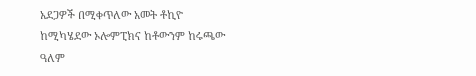አደጋዎች በሚቀጥለው አመት ቶኪዮ ከሚካሄደው ኦሎምፒክና ከቶውንም ከሩጫው ዓለም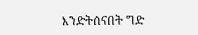እንድትሰናበት ግድ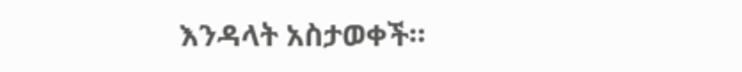እንዳላት አስታወቀች።